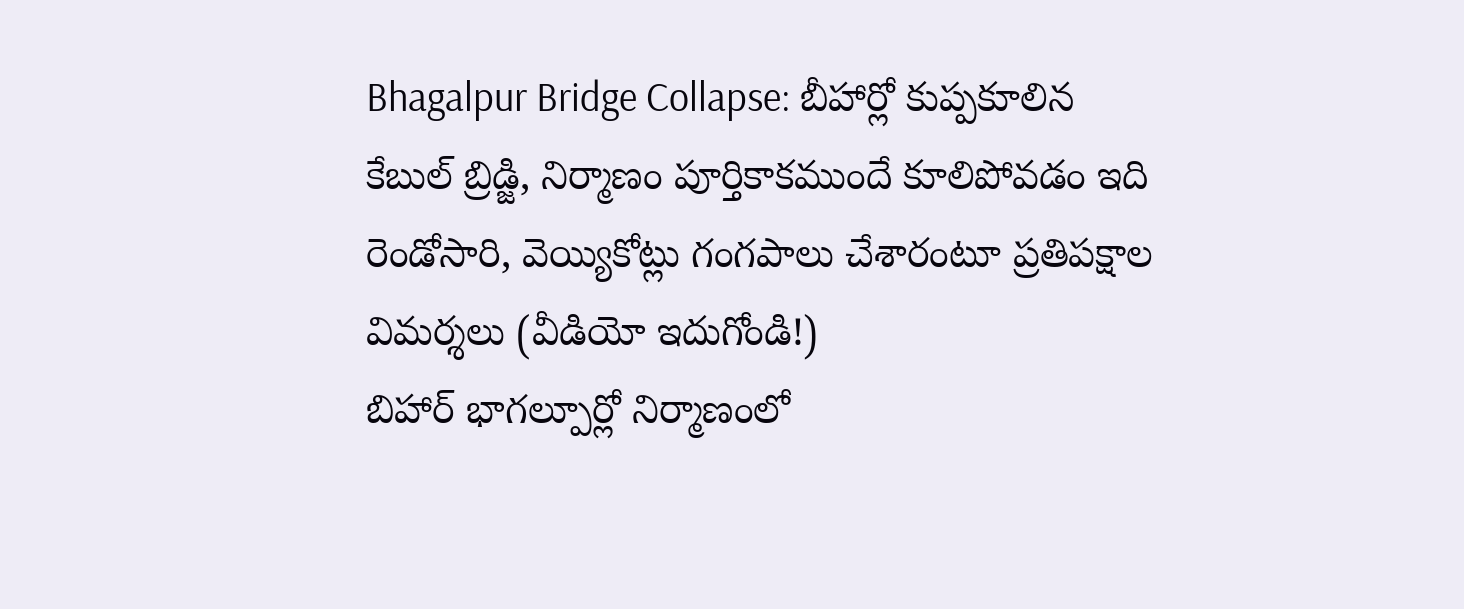Bhagalpur Bridge Collapse: బీహార్లో కుప్పకూలిన కేబుల్ బ్రిడ్జి, నిర్మాణం పూర్తికాకముందే కూలిపోవడం ఇది రెండోసారి, వెయ్యికోట్లు గంగపాలు చేశారంటూ ప్రతిపక్షాల విమర్శలు (వీడియో ఇదుగోండి!)
బిహార్ భాగల్పూర్లో నిర్మాణంలో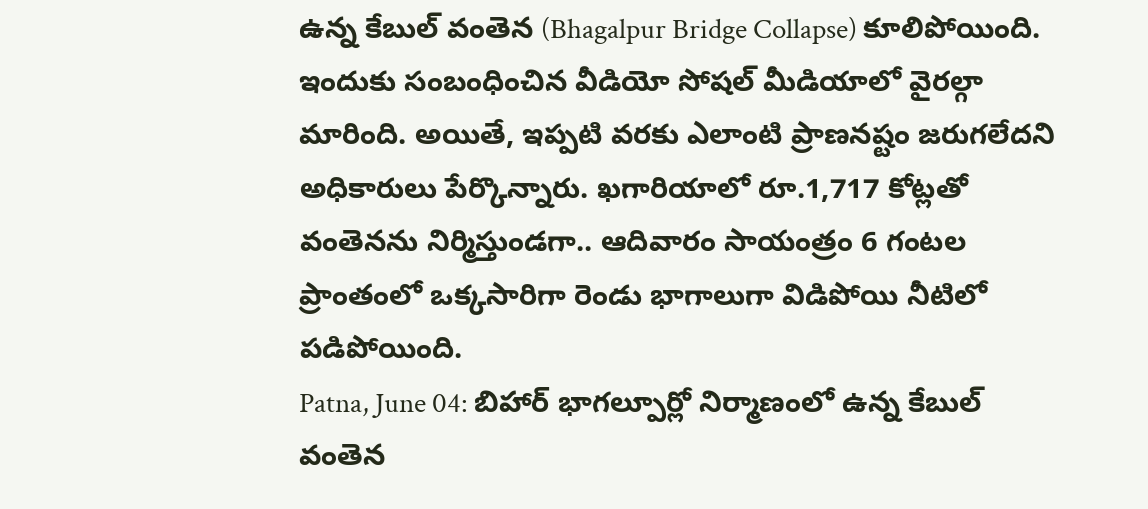ఉన్న కేబుల్ వంతెన (Bhagalpur Bridge Collapse) కూలిపోయింది. ఇందుకు సంబంధించిన వీడియో సోషల్ మీడియాలో వైరల్గా మారింది. అయితే, ఇప్పటి వరకు ఎలాంటి ప్రాణనష్టం జరుగలేదని అధికారులు పేర్కొన్నారు. ఖగారియాలో రూ.1,717 కోట్లతో వంతెనను నిర్మిస్తుండగా.. ఆదివారం సాయంత్రం 6 గంటల ప్రాంతంలో ఒక్కసారిగా రెండు భాగాలుగా విడిపోయి నీటిలో పడిపోయింది.
Patna, June 04: బిహార్ భాగల్పూర్లో నిర్మాణంలో ఉన్న కేబుల్ వంతెన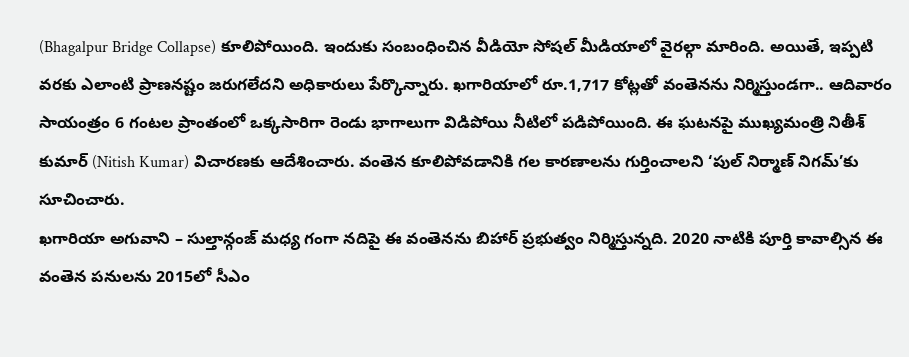(Bhagalpur Bridge Collapse) కూలిపోయింది. ఇందుకు సంబంధించిన వీడియో సోషల్ మీడియాలో వైరల్గా మారింది. అయితే, ఇప్పటి వరకు ఎలాంటి ప్రాణనష్టం జరుగలేదని అధికారులు పేర్కొన్నారు. ఖగారియాలో రూ.1,717 కోట్లతో వంతెనను నిర్మిస్తుండగా.. ఆదివారం సాయంత్రం 6 గంటల ప్రాంతంలో ఒక్కసారిగా రెండు భాగాలుగా విడిపోయి నీటిలో పడిపోయింది. ఈ ఘటనపై ముఖ్యమంత్రి నితీశ్ కుమార్ (Nitish Kumar) విచారణకు ఆదేశించారు. వంతెన కూలిపోవడానికి గల కారణాలను గుర్తించాలని ‘పుల్ నిర్మాణ్ నిగమ్’కు సూచించారు.
ఖగారియా అగువాని – సుల్తాన్గంజ్ మధ్య గంగా నదిపై ఈ వంతెనను బిహార్ ప్రభుత్వం నిర్మిస్తున్నది. 2020 నాటికి పూర్తి కావాల్సిన ఈ వంతెన పనులను 2015లో సీఎం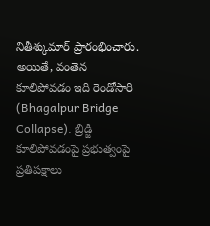నితీశ్కుమార్ ప్రారంభించారు. అయితే, వంతెన కూలిపోవడం ఇది రెండోసారి (Bhagalpur Bridge Collapse). బ్రిడ్జి కూలిపోవడంపై ప్రభుత్వంపై ప్రతిపక్షాలు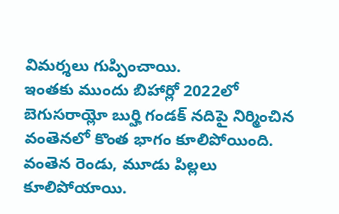విమర్శలు గుప్పించాయి.
ఇంతకు ముందు బిహార్లో 2022లో బెగుసరాయ్లో బుర్హి గండక్ నదిపై నిర్మించిన వంతెనలో కొంత భాగం కూలిపోయింది. వంతెన రెండు, మూడు పిల్లలు కూలిపోయాయి.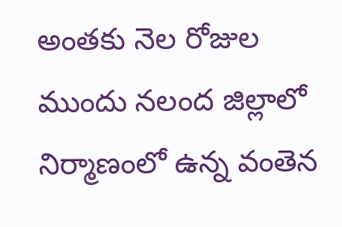అంతకు నెల రోజుల ముందు నలంద జిల్లాలో నిర్మాణంలో ఉన్న వంతెన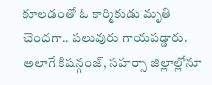కూలడంతో ఓ కార్మికుడు మృతి చెందగా.. పలువురు గాయపడ్డారు. అలాగే కిషన్గంజ్, సహర్సా జిల్లాల్లోనూ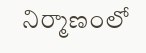నిర్మాణంలో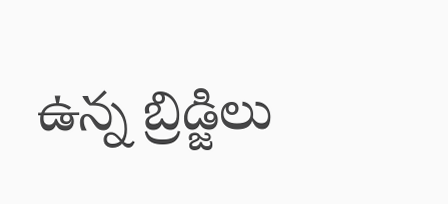ఉన్న బ్రిడ్జిలు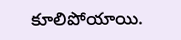కూలిపోయాయి.